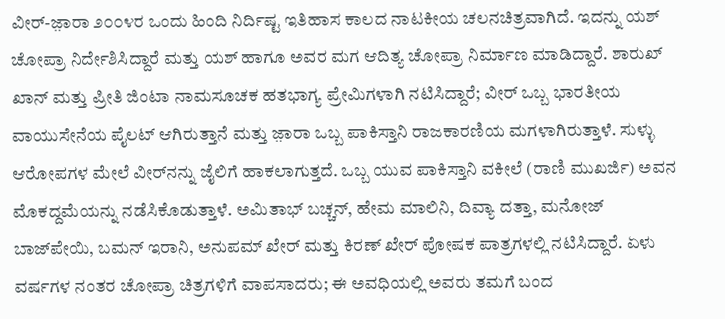ವೀರ್-ಜ಼ಾರಾ ೨೦೦೪ರ ಒಂದು ಹಿಂದಿ ನಿರ್ದಿಷ್ಟ ಇತಿಹಾಸ ಕಾಲದ ನಾಟಕೀಯ ಚಲನಚಿತ್ರವಾಗಿದೆ. ಇದನ್ನು ಯಶ್ ಚೋಪ್ರಾ ನಿರ್ದೇಶಿಸಿದ್ದಾರೆ ಮತ್ತು ಯಶ್ ಹಾಗೂ ಅವರ ಮಗ ಆದಿತ್ಯ ಚೋಪ್ರಾ ನಿರ್ಮಾಣ ಮಾಡಿದ್ದಾರೆ. ಶಾರುಖ್ ಖಾನ್ ಮತ್ತು ಪ್ರೀತಿ ಜಿಂಟಾ ನಾಮಸೂಚಕ ಹತಭಾಗ್ಯ ಪ್ರೇಮಿಗಳಾಗಿ ನಟಿಸಿದ್ದಾರೆ; ವೀರ್ ಒಬ್ಬ ಭಾರತೀಯ ವಾಯುಸೇನೆಯ ಪೈಲಟ್ ಆಗಿರುತ್ತಾನೆ ಮತ್ತು ಜ಼ಾರಾ ಒಬ್ಬ ಪಾಕಿಸ್ತಾನಿ ರಾಜಕಾರಣಿಯ ಮಗಳಾಗಿರುತ್ತಾಳೆ. ಸುಳ್ಳು ಆರೋಪಗಳ ಮೇಲೆ ವೀರ್‌ನನ್ನು ಜೈಲಿಗೆ ಹಾಕಲಾಗುತ್ತದೆ. ಒಬ್ಬ ಯುವ ಪಾಕಿಸ್ತಾನಿ ವಕೀಲೆ (ರಾಣಿ ಮುಖರ್ಜಿ) ಅವನ ಮೊಕದ್ದಮೆಯನ್ನು ನಡೆಸಿಕೊಡುತ್ತಾಳೆ. ಅಮಿತಾಭ್ ಬಚ್ಚನ್, ಹೇಮ ಮಾಲಿನಿ, ದಿವ್ಯಾ ದತ್ತಾ, ಮನೋಜ್ ಬಾಜ್‍ಪೇಯಿ, ಬಮನ್ ಇರಾನಿ, ಅನುಪಮ್ ಖೇರ್ ಮತ್ತು ಕಿರಣ್ ಖೇರ್ ಪೋಷಕ ಪಾತ್ರಗಳಲ್ಲಿ ನಟಿಸಿದ್ದಾರೆ. ಏಳು ವರ್ಷಗಳ ನಂತರ ಚೋಪ್ರಾ ಚಿತ್ರಗಳಿಗೆ ವಾಪಸಾದರು; ಈ ಅವಧಿಯಲ್ಲಿ ಅವರು ತಮಗೆ ಬಂದ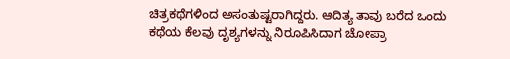ಚಿತ್ರಕಥೆಗಳಿಂದ ಅಸಂತುಷ್ಟರಾಗಿದ್ದರು. ಆದಿತ್ಯ ತಾವು ಬರೆದ ಒಂದು ಕಥೆಯ ಕೆಲವು ದೃಶ್ಯಗಳನ್ನು ನಿರೂಪಿಸಿದಾಗ ಚೋಪ್ರಾ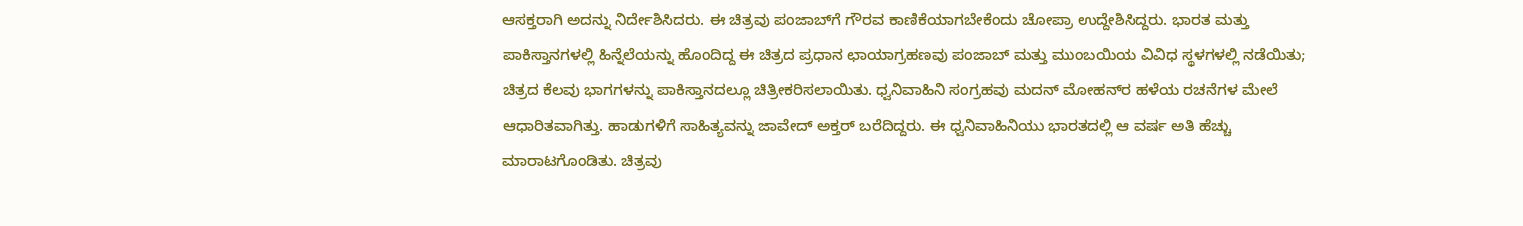ಆಸಕ್ತರಾಗಿ ಅದನ್ನು ನಿರ್ದೇಶಿಸಿದರು. ಈ ಚಿತ್ರವು ಪಂಜಾಬ್‍ಗೆ ಗೌರವ ಕಾಣಿಕೆಯಾಗಬೇಕೆಂದು ಚೋಪ್ರಾ ಉದ್ದೇಶಿಸಿದ್ದರು. ಭಾರತ ಮತ್ತು ಪಾಕಿಸ್ತಾನಗಳಲ್ಲಿ ಹಿನ್ನೆಲೆಯನ್ನು ಹೊಂದಿದ್ದ ಈ ಚಿತ್ರದ ಪ್ರಧಾನ ಛಾಯಾಗ್ರಹಣವು ಪಂಜಾಬ್ ಮತ್ತು ಮುಂಬಯಿಯ ವಿವಿಧ ಸ್ಥಳಗಳಲ್ಲಿ ನಡೆಯಿತು; ಚಿತ್ರದ ಕೆಲವು ಭಾಗಗಳನ್ನು ಪಾಕಿಸ್ತಾನದಲ್ಲೂ ಚಿತ್ರೀಕರಿಸಲಾಯಿತು. ಧ್ವನಿವಾಹಿನಿ ಸಂಗ್ರಹವು ಮದನ್ ಮೋಹನ್‍ರ ಹಳೆಯ ರಚನೆಗಳ ಮೇಲೆ ಆಧಾರಿತವಾಗಿತ್ತು. ಹಾಡುಗಳಿಗೆ ಸಾಹಿತ್ಯವನ್ನು ಜಾವೇದ್ ಅಕ್ತರ್ ಬರೆದಿದ್ದರು. ಈ ಧ್ವನಿವಾಹಿನಿಯು ಭಾರತದಲ್ಲಿ ಆ ವರ್ಷ ಅತಿ ಹೆಚ್ಚು ಮಾರಾಟಗೊಂಡಿತು. ಚಿತ್ರವು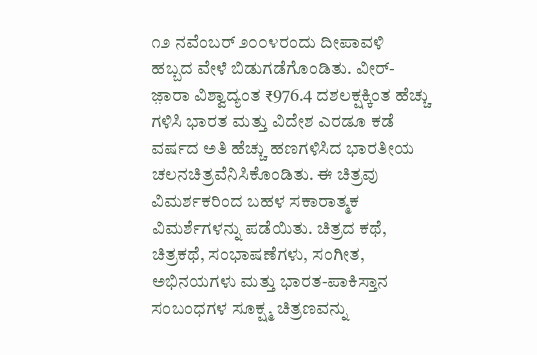೧೨ ನವೆಂಬರ್ ೨೦೦೪ರಂದು ದೀಪಾವಳಿ ಹಬ್ಬದ ವೇಳೆ ಬಿಡುಗಡೆಗೊಂಡಿತು. ವೀರ್-ಜ಼ಾರಾ ವಿಶ್ವಾದ್ಯಂತ ₹976.4 ದಶಲಕ್ಷಕ್ಕಿಂತ ಹೆಚ್ಚು ಗಳಿಸಿ ಭಾರತ ಮತ್ತು ವಿದೇಶ ಎರಡೂ ಕಡೆ ವರ್ಷದ ಅತಿ ಹೆಚ್ಚು ಹಣಗಳಿಸಿದ ಭಾರತೀಯ ಚಲನಚಿತ್ರವೆನಿಸಿಕೊಂಡಿತು. ಈ ಚಿತ್ರವು ವಿಮರ್ಶಕರಿಂದ ಬಹಳ ಸಕಾರಾತ್ಮಕ ವಿಮರ್ಶೆಗಳನ್ನು ಪಡೆಯಿತು. ಚಿತ್ರದ ಕಥೆ, ಚಿತ್ರಕಥೆ, ಸಂಭಾಷಣೆಗಳು, ಸಂಗೀತ, ಅಭಿನಯಗಳು ಮತ್ತು ಭಾರತ-ಪಾಕಿಸ್ತಾನ ಸಂಬಂಧಗಳ ಸೂಕ್ಷ್ಮ ಚಿತ್ರಣವನ್ನು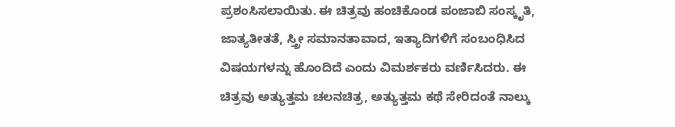ಪ್ರಶಂಸಿಸಲಾಯಿತು. ಈ ಚಿತ್ರವು ಹಂಚಿಕೊಂಡ ಪಂಜಾಬಿ ಸಂಸ್ಕೃತಿ, ಜಾತ್ಯತೀತತೆ, ಸ್ತ್ರೀ ಸಮಾನತಾವಾದ, ಇತ್ಯಾದಿಗಳಿಗೆ ಸಂಬಂಧಿಸಿದ ವಿಷಯಗಳನ್ನು ಹೊಂದಿದೆ ಎಂದು ವಿಮರ್ಶಕರು ವರ್ಣಿಸಿದರು. ಈ ಚಿತ್ರವು ಅತ್ಯುತ್ತಮ ಚಲನಚಿತ್ರ, ಅತ್ಯುತ್ತಮ ಕಥೆ ಸೇರಿದಂತೆ ನಾಲ್ಕು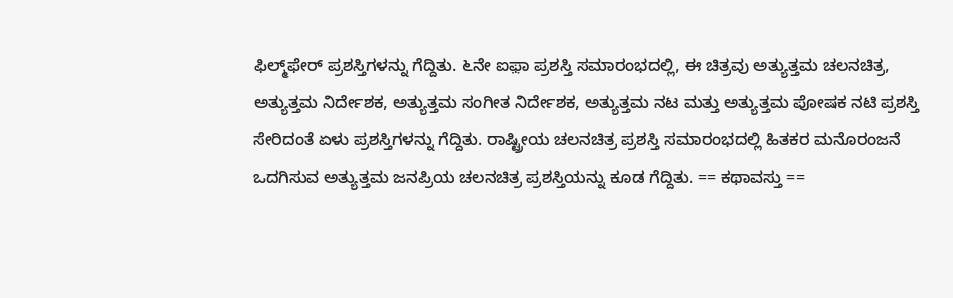ಫಿಲ್ಮ್‌ಫೇರ್ ಪ್ರಶಸ್ತಿಗಳನ್ನು ಗೆದ್ದಿತು. ೬ನೇ ಐಫ಼ಾ ಪ್ರಶಸ್ತಿ ಸಮಾರಂಭದಲ್ಲಿ, ಈ ಚಿತ್ರವು ಅತ್ಯುತ್ತಮ ಚಲನಚಿತ್ರ, ಅತ್ಯುತ್ತಮ ನಿರ್ದೇಶಕ, ಅತ್ಯುತ್ತಮ ಸಂಗೀತ ನಿರ್ದೇಶಕ, ಅತ್ಯುತ್ತಮ ನಟ ಮತ್ತು ಅತ್ಯುತ್ತಮ ಪೋಷಕ ನಟಿ ಪ್ರಶಸ್ತಿ ಸೇರಿದಂತೆ ಏಳು ಪ್ರಶಸ್ತಿಗಳನ್ನು ಗೆದ್ದಿತು. ರಾಷ್ಟ್ರೀಯ ಚಲನಚಿತ್ರ ಪ್ರಶಸ್ತಿ ಸಮಾರಂಭದಲ್ಲಿ ಹಿತಕರ ಮನೊರಂಜನೆ ಒದಗಿಸುವ ಅತ್ಯುತ್ತಮ ಜನಪ್ರಿಯ ಚಲನಚಿತ್ರ ಪ್ರಶಸ್ತಿಯನ್ನು ಕೂಡ ಗೆದ್ದಿತು. == ಕಥಾವಸ್ತು ==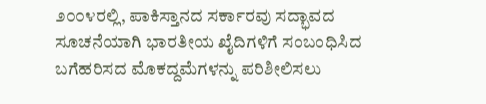೨೦೦೪ರಲ್ಲಿ, ಪಾಕಿಸ್ತಾನದ ಸರ್ಕಾರವು ಸದ್ಭಾವದ ಸೂಚನೆಯಾಗಿ ಭಾರತೀಯ ಖೈದಿಗಳಿಗೆ ಸಂಬಂಧಿಸಿದ ಬಗೆಹರಿಸದ ಮೊಕದ್ದಮೆಗಳನ್ನು ಪರಿಶೀಲಿಸಲು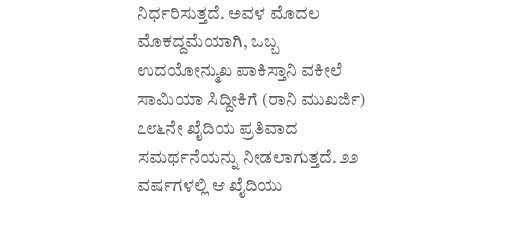ನಿರ್ಧರಿಸುತ್ತದೆ. ಅವಳ ಮೊದಲ ಮೊಕದ್ದಮೆಯಾಗಿ, ಒಬ್ಬ ಉದಯೋನ್ಮುಖ ಪಾಕಿಸ್ತಾನಿ ವಕೀಲೆ ಸಾಮಿಯಾ ಸಿದ್ದೀಕಿಗೆ (ರಾನಿ ಮುಖರ್ಜಿ) ೭೮೬ನೇ ಖೈದಿಯ ಪ್ರತಿವಾದ ಸಮರ್ಥನೆಯನ್ನು ನೀಡಲಾಗುತ್ತದೆ. ೨೨ ವರ್ಷಗಳಲ್ಲಿ ಆ ಖೈದಿಯು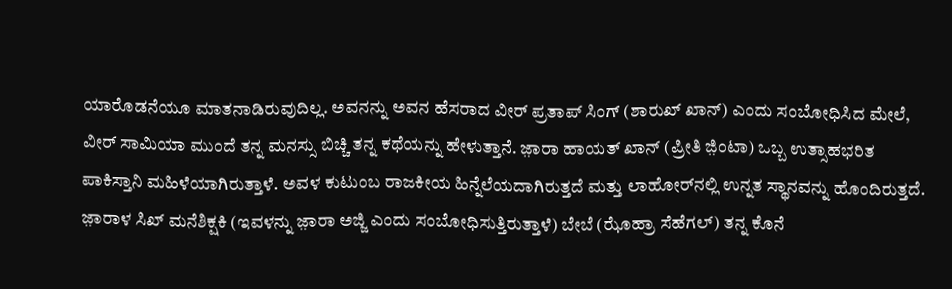ಯಾರೊಡನೆಯೂ ಮಾತನಾಡಿರುವುದಿಲ್ಲ. ಅವನನ್ನು ಅವನ ಹೆಸರಾದ ವೀರ್ ಪ್ರತಾಪ್ ಸಿಂಗ್ (ಶಾರುಖ್ ಖಾನ್) ಎಂದು ಸಂಬೋಧಿಸಿದ ಮೇಲೆ, ವೀರ್ ಸಾಮಿಯಾ ಮುಂದೆ ತನ್ನ ಮನಸ್ಸು ಬಿಚ್ಚಿ ತನ್ನ ಕಥೆಯನ್ನು ಹೇಳುತ್ತಾನೆ. ಜ಼ಾರಾ ಹಾಯತ್ ಖಾನ್ (ಪ್ರೀತಿ ಜ಼ಿಂಟಾ) ಒಬ್ಬ ಉತ್ಸಾಹಭರಿತ ಪಾಕಿಸ್ತಾನಿ ಮಹಿಳೆಯಾಗಿರುತ್ತಾಳೆ. ಅವಳ ಕುಟುಂಬ ರಾಜಕೀಯ ಹಿನ್ನೆಲೆಯದಾಗಿರುತ್ತದೆ ಮತ್ತು ಲಾಹೋರ್‌ನಲ್ಲಿ ಉನ್ನತ ಸ್ಥಾನವನ್ನು ಹೊಂದಿರುತ್ತದೆ. ಜ಼ಾರಾಳ ಸಿಖ್ ಮನೆಶಿಕ್ಷಕಿ (ಇವಳನ್ನು ಜ಼ಾರಾ ಅಜ್ಜಿ ಎಂದು ಸಂಬೋಧಿಸುತ್ತಿರುತ್ತಾಳೆ) ಬೇಬೆ (ಝೊಹ್ರಾ ಸೆಹೆಗಲ್) ತನ್ನ ಕೊನೆ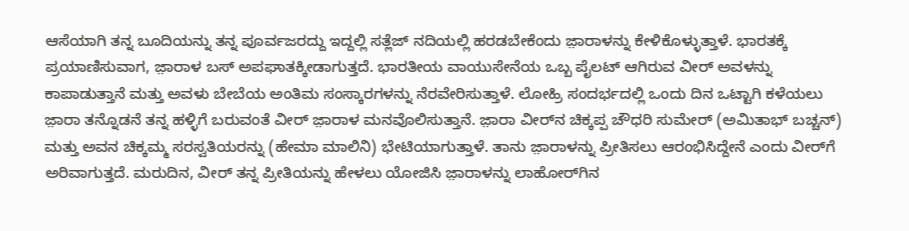ಆಸೆಯಾಗಿ ತನ್ನ ಬೂದಿಯನ್ನು ತನ್ನ ಪೂರ್ವಜರದ್ದು ಇದ್ದಲ್ಲಿ ಸತ್ಲೆಜ್ ನದಿಯಲ್ಲಿ ಹರಡಬೇಕೆಂದು ಜ಼ಾರಾಳನ್ನು ಕೇಳಿಕೊಳ್ಳುತ್ತಾಳೆ. ಭಾರತಕ್ಕೆ ಪ್ರಯಾಣಿಸುವಾಗ, ಜ಼ಾರಾಳ ಬಸ್ ಅಪಘಾತಕ್ಕೀಡಾಗುತ್ತದೆ. ಭಾರತೀಯ ವಾಯುಸೇನೆಯ ಒಬ್ಬ ಪೈಲಟ್ ಆಗಿರುವ ವೀರ್ ಅವಳನ್ನು ಕಾಪಾಡುತ್ತಾನೆ ಮತ್ತು ಅವಳು ಬೇಬೆಯ ಅಂತಿಮ ಸಂಸ್ಕಾರಗಳನ್ನು ನೆರವೇರಿಸುತ್ತಾಳೆ. ಲೋಹ್ರಿ ಸಂದರ್ಭದಲ್ಲಿ ಒಂದು ದಿನ ಒಟ್ಟಾಗಿ ಕಳೆಯಲು ಜ಼ಾರಾ ತನ್ನೊಡನೆ ತನ್ನ ಹಳ್ಳಿಗೆ ಬರುವಂತೆ ವೀರ್ ಜ಼ಾರಾಳ ಮನವೊಲಿಸುತ್ತಾನೆ. ಜ಼ಾರಾ ವೀರ್‌ನ ಚಿಕ್ಕಪ್ಪ ಚೌಧರಿ ಸುಮೇರ್ (ಅಮಿತಾಭ್ ಬಚ್ಚನ್) ಮತ್ತು ಅವನ ಚಿಕ್ಕಮ್ಮ ಸರಸ್ವತಿಯರನ್ನು (ಹೇಮಾ ಮಾಲಿನಿ) ಭೇಟಿಯಾಗುತ್ತಾಳೆ. ತಾನು ಜ಼ಾರಾಳನ್ನು ಪ್ರೀತಿಸಲು ಆರಂಭಿಸಿದ್ದೇನೆ ಎಂದು ವೀರ್‌ಗೆ ಅರಿವಾಗುತ್ತದೆ. ಮರುದಿನ, ವೀರ್ ತನ್ನ ಪ್ರೀತಿಯನ್ನು ಹೇಳಲು ಯೋಜಿಸಿ ಜ಼ಾರಾಳನ್ನು ಲಾಹೋರ್‌ಗಿನ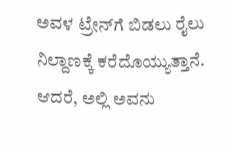ಅವಳ ಟ್ರೇನ್‍ಗೆ ಬಿಡಲು ರೈಲು ನಿಲ್ದಾಣಕ್ಕೆ ಕರೆದೊಯ್ಯುತ್ತಾನೆ. ಆದರೆ, ಅಲ್ಲಿ ಅವನು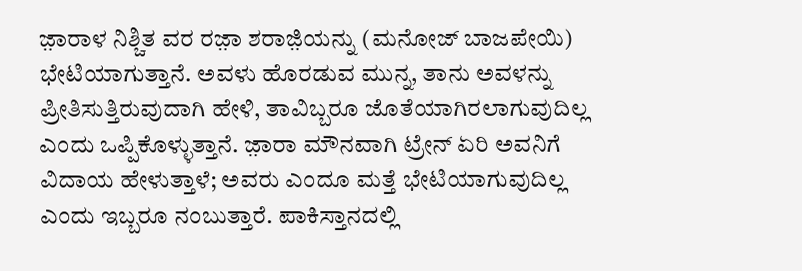ಜ಼ಾರಾಳ ನಿಶ್ಚಿತ ವರ ರಜ಼ಾ ಶರಾಜ಼ಿಯನ್ನು (ಮನೋಜ್ ಬಾಜಪೇಯಿ) ಭೇಟಿಯಾಗುತ್ತಾನೆ. ಅವಳು ಹೊರಡುವ ಮುನ್ನ, ತಾನು ಅವಳನ್ನು ಪ್ರೀತಿಸುತ್ತಿರುವುದಾಗಿ ಹೇಳಿ, ತಾವಿಬ್ಬರೂ ಜೊತೆಯಾಗಿರಲಾಗುವುದಿಲ್ಲ ಎಂದು ಒಪ್ಪಿಕೊಳ್ಳುತ್ತಾನೆ. ಜ಼ಾರಾ ಮೌನವಾಗಿ ಟ್ರೇನ್ ಏರಿ ಅವನಿಗೆ ವಿದಾಯ ಹೇಳುತ್ತಾಳೆ; ಅವರು ಎಂದೂ ಮತ್ತೆ ಭೇಟಿಯಾಗುವುದಿಲ್ಲ ಎಂದು ಇಬ್ಬರೂ ನಂಬುತ್ತಾರೆ. ಪಾಕಿಸ್ತಾನದಲ್ಲಿ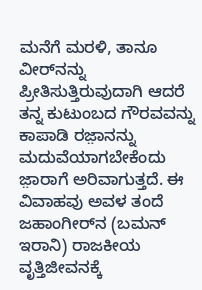ಮನೆಗೆ ಮರಳಿ, ತಾನೂ ವೀರ್‌ನನ್ನು ಪ್ರೀತಿಸುತ್ತಿರುವುದಾಗಿ ಆದರೆ ತನ್ನ ಕುಟುಂಬದ ಗೌರವವನ್ನು ಕಾಪಾಡಿ ರಜ಼ಾನನ್ನು ಮದುವೆಯಾಗಬೇಕೆಂದು ಜ಼ಾರಾಗೆ ಅರಿವಾಗುತ್ತದೆ. ಈ ವಿವಾಹವು ಅವಳ ತಂದೆ ಜಹಾಂಗೀರ್‌ನ (ಬಮನ್ ಇರಾನಿ) ರಾಜಕೀಯ ವೃತ್ತಿಜೀವನಕ್ಕೆ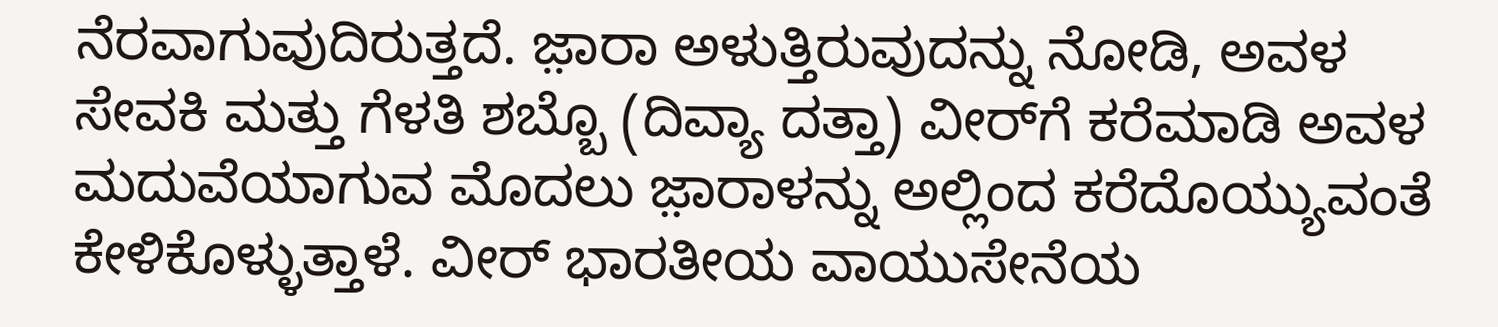ನೆರವಾಗುವುದಿರುತ್ತದೆ. ಜ಼ಾರಾ ಅಳುತ್ತಿರುವುದನ್ನು ನೋಡಿ, ಅವಳ ಸೇವಕಿ ಮತ್ತು ಗೆಳತಿ ಶಬ್ಬೊ (ದಿವ್ಯಾ ದತ್ತಾ) ವೀರ್‌ಗೆ ಕರೆಮಾಡಿ ಅವಳ ಮದುವೆಯಾಗುವ ಮೊದಲು ಜ಼ಾರಾಳನ್ನು ಅಲ್ಲಿಂದ ಕರೆದೊಯ್ಯುವಂತೆ ಕೇಳಿಕೊಳ್ಳುತ್ತಾಳೆ. ವೀರ್ ಭಾರತೀಯ ವಾಯುಸೇನೆಯ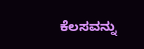ಕೆಲಸವನ್ನು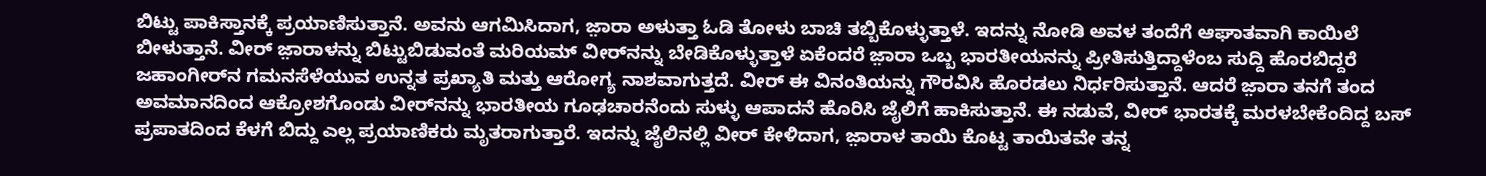ಬಿಟ್ಟು ಪಾಕಿಸ್ತಾನಕ್ಕೆ ಪ್ರಯಾಣಿಸುತ್ತಾನೆ. ಅವನು ಆಗಮಿಸಿದಾಗ, ಜ಼ಾರಾ ಅಳುತ್ತಾ ಓಡಿ ತೋಳು ಬಾಚಿ ತಬ್ಬಿಕೊಳ್ಳುತ್ತಾಳೆ. ಇದನ್ನು ನೋಡಿ ಅವಳ ತಂದೆಗೆ ಆಘಾತವಾಗಿ ಕಾಯಿಲೆ ಬೀಳುತ್ತಾನೆ. ವೀರ್ ಜ಼ಾರಾಳನ್ನು ಬಿಟ್ಟುಬಿಡುವಂತೆ ಮರಿಯಮ್ ವೀರ್‌ನನ್ನು ಬೇಡಿಕೊಳ್ಳುತ್ತಾಳೆ ಏಕೆಂದರೆ ಜ಼ಾರಾ ಒಬ್ಬ ಭಾರತೀಯನನ್ನು ಪ್ರೀತಿಸುತ್ತಿದ್ದಾಳೆಂಬ ಸುದ್ದಿ ಹೊರಬಿದ್ದರೆ ಜಹಾಂಗೀರ್‌ನ ಗಮನಸೆಳೆಯುವ ಉನ್ನತ ಪ್ರಖ್ಯಾತಿ ಮತ್ತು ಆರೋಗ್ಯ ನಾಶವಾಗುತ್ತದೆ. ವೀರ್ ಈ ವಿನಂತಿಯನ್ನು ಗೌರವಿಸಿ ಹೊರಡಲು ನಿರ್ಧರಿಸುತ್ತಾನೆ. ಆದರೆ ಜ಼ಾರಾ ತನಗೆ ತಂದ ಅವಮಾನದಿಂದ ಆಕ್ರೋಶಗೊಂಡು ವೀರ್‌ನನ್ನು ಭಾರತೀಯ ಗೂಢಚಾರನೆಂದು ಸುಳ್ಳು ಆಪಾದನೆ ಹೊರಿಸಿ ಜೈಲಿಗೆ ಹಾಕಿಸುತ್ತಾನೆ. ಈ ನಡುವೆ, ವೀರ್ ಭಾರತಕ್ಕೆ ಮರಳಬೇಕೆಂದಿದ್ದ ಬಸ್ ಪ್ರಪಾತದಿಂದ ಕೆಳಗೆ ಬಿದ್ದು ಎಲ್ಲ ಪ್ರಯಾಣಿಕರು ಮೃತರಾಗುತ್ತಾರೆ. ಇದನ್ನು ಜೈಲಿನಲ್ಲಿ ವೀರ್ ಕೇಳಿದಾಗ, ಜ಼ಾರಾಳ ತಾಯಿ ಕೊಟ್ಟ ತಾಯಿತವೇ ತನ್ನ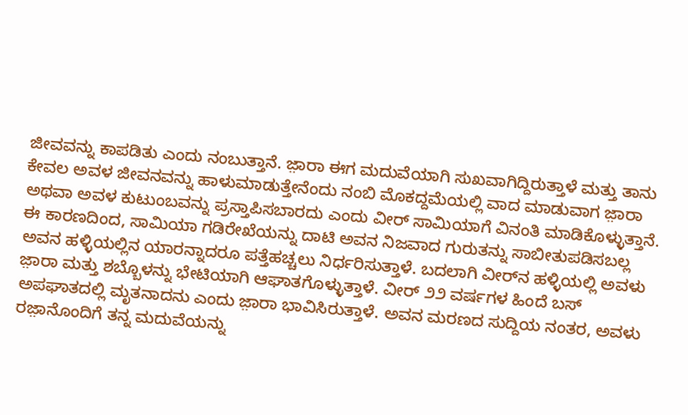ಜೀವವನ್ನು ಕಾಪಡಿತು ಎಂದು ನಂಬುತ್ತಾನೆ. ಜ಼ಾರಾ ಈಗ ಮದುವೆಯಾಗಿ ಸುಖವಾಗಿದ್ದಿರುತ್ತಾಳೆ ಮತ್ತು ತಾನು ಕೇವಲ ಅವಳ ಜೀವನವನ್ನು ಹಾಳುಮಾಡುತ್ತೇನೆಂದು ನಂಬಿ ಮೊಕದ್ದಮೆಯಲ್ಲಿ ವಾದ ಮಾಡುವಾಗ ಜ಼ಾರಾ ಅಥವಾ ಅವಳ ಕುಟುಂಬವನ್ನು ಪ್ರಸ್ತಾಪಿಸಬಾರದು ಎಂದು ವೀರ್ ಸಾಮಿಯಾಗೆ ವಿನಂತಿ ಮಾಡಿಕೊಳ್ಳುತ್ತಾನೆ. ಈ ಕಾರಣದಿಂದ, ಸಾಮಿಯಾ ಗಡಿರೇಖೆಯನ್ನು ದಾಟಿ ಅವನ ನಿಜವಾದ ಗುರುತನ್ನು ಸಾಬೀತುಪಡಿಸಬಲ್ಲ ಅವನ ಹಳ್ಳಿಯಲ್ಲಿನ ಯಾರನ್ನಾದರೂ ಪತ್ತೆಹಚ್ಚಲು ನಿರ್ಧರಿಸುತ್ತಾಳೆ. ಬದಲಾಗಿ ವೀರ್‌ನ ಹಳ್ಳಿಯಲ್ಲಿ ಅವಳು ಜ಼ಾರಾ ಮತ್ತು ಶಬ್ಬೊಳನ್ನು ಭೇಟಿಯಾಗಿ ಆಘಾತಗೊಳ್ಳುತ್ತಾಳೆ. ವೀರ್ ೨೨ ವರ್ಷಗಳ ಹಿಂದೆ ಬಸ್ ಅಪಘಾತದಲ್ಲಿ ಮೃತನಾದನು ಎಂದು ಜ಼ಾರಾ ಭಾವಿಸಿರುತ್ತಾಳೆ. ಅವನ ಮರಣದ ಸುದ್ದಿಯ ನಂತರ, ಅವಳು ರಜ಼ಾನೊಂದಿಗೆ ತನ್ನ ಮದುವೆಯನ್ನು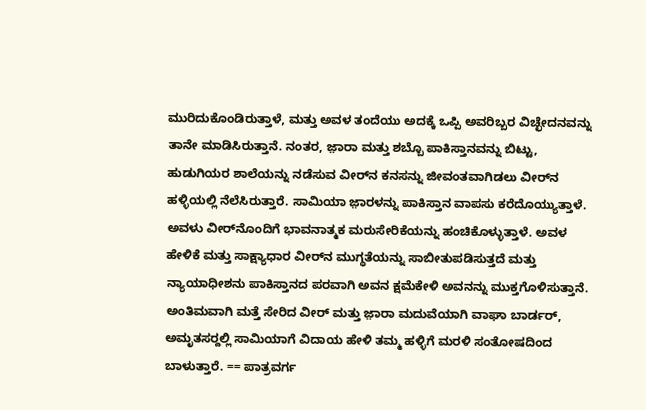ಮುರಿದುಕೊಂಡಿರುತ್ತಾಳೆ, ಮತ್ತು ಅವಳ ತಂದೆಯು ಅದಕ್ಕೆ ಒಪ್ಪಿ ಅವರಿಬ್ಬರ ವಿಚ್ಛೇದನವನ್ನು ತಾನೇ ಮಾಡಿಸಿರುತ್ತಾನೆ. ನಂತರ, ಜ಼ಾರಾ ಮತ್ತು ಶಬ್ಬೊ ಪಾಕಿಸ್ತಾನವನ್ನು ಬಿಟ್ಟು, ಹುಡುಗಿಯರ ಶಾಲೆಯನ್ನು ನಡೆಸುವ ವೀರ್‌ನ ಕನಸನ್ನು ಜೀವಂತವಾಗಿಡಲು ವೀರ್‌ನ ಹಳ್ಳಿಯಲ್ಲಿ ನೆಲೆಸಿರುತ್ತಾರೆ. ಸಾಮಿಯಾ ಜ಼ಾರಳನ್ನು ಪಾಕಿಸ್ತಾನ ವಾಪಸು ಕರೆದೊಯ್ಯುತ್ತಾಳೆ. ಅವಳು ವೀರ್‌ನೊಂದಿಗೆ ಭಾವನಾತ್ಮಕ ಮರುಸೇರಿಕೆಯನ್ನು ಹಂಚಿಕೊಳ್ಳುತ್ತಾಳೆ. ಅವಳ ಹೇಳಿಕೆ ಮತ್ತು ಸಾಕ್ಷ್ಯಾಧಾರ ವೀರ್‌ನ ಮುಗ್ಧತೆಯನ್ನು ಸಾಬೀತುಪಡಿಸುತ್ತದೆ ಮತ್ತು ನ್ಯಾಯಾಧೀಶನು ಪಾಕಿಸ್ತಾನದ ಪರವಾಗಿ ಅವನ ಕ್ಷಮೆಕೇಳಿ ಅವನನ್ನು ಮುಕ್ತಗೊಳಿಸುತ್ತಾನೆ. ಅಂತಿಮವಾಗಿ ಮತ್ತೆ ಸೇರಿದ ವೀರ್ ಮತ್ತು ಜ಼ಾರಾ ಮದುವೆಯಾಗಿ ವಾಘಾ ಬಾರ್ಡರ್, ಅಮೃತಸರ್‍ದಲ್ಲಿ ಸಾಮಿಯಾಗೆ ವಿದಾಯ ಹೇಳಿ ತಮ್ಮ ಹಳ್ಳಿಗೆ ಮರಳಿ ಸಂತೋಷದಿಂದ ಬಾಳುತ್ತಾರೆ. == ಪಾತ್ರವರ್ಗ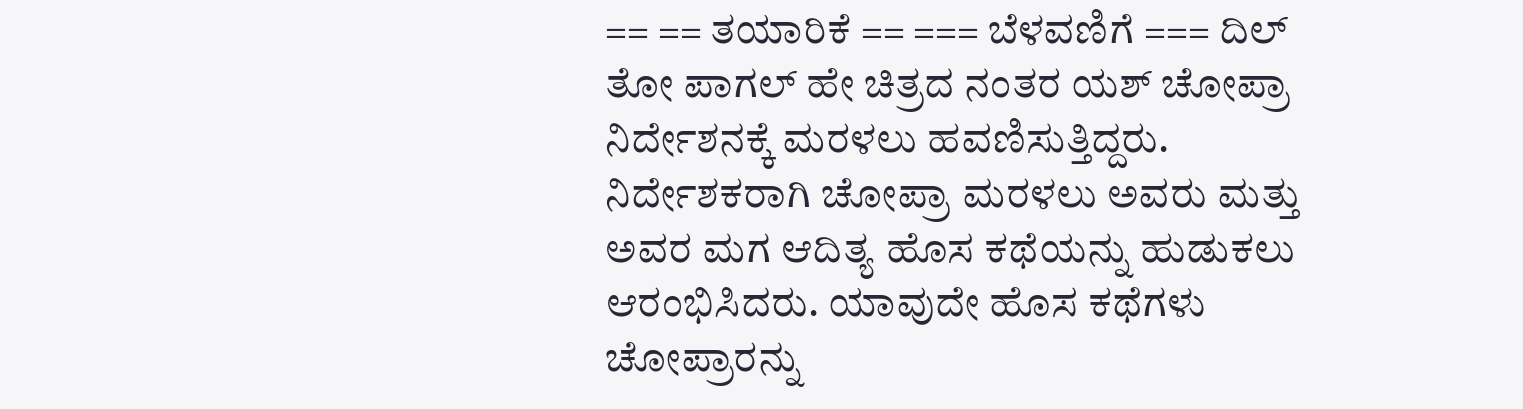== == ತಯಾರಿಕೆ == === ಬೆಳವಣಿಗೆ === ದಿಲ್ ತೋ ಪಾಗಲ್ ಹೇ ಚಿತ್ರದ ನಂತರ ಯಶ್ ಚೋಪ್ರಾ ನಿರ್ದೇಶನಕ್ಕೆ ಮರಳಲು ಹವಣಿಸುತ್ತಿದ್ದರು. ನಿರ್ದೇಶಕರಾಗಿ ಚೋಪ್ರಾ ಮರಳಲು ಅವರು ಮತ್ತು ಅವರ ಮಗ ಆದಿತ್ಯ ಹೊಸ ಕಥೆಯನ್ನು ಹುಡುಕಲು ಆರಂಭಿಸಿದರು. ಯಾವುದೇ ಹೊಸ ಕಥೆಗಳು ಚೋಪ್ರಾರನ್ನು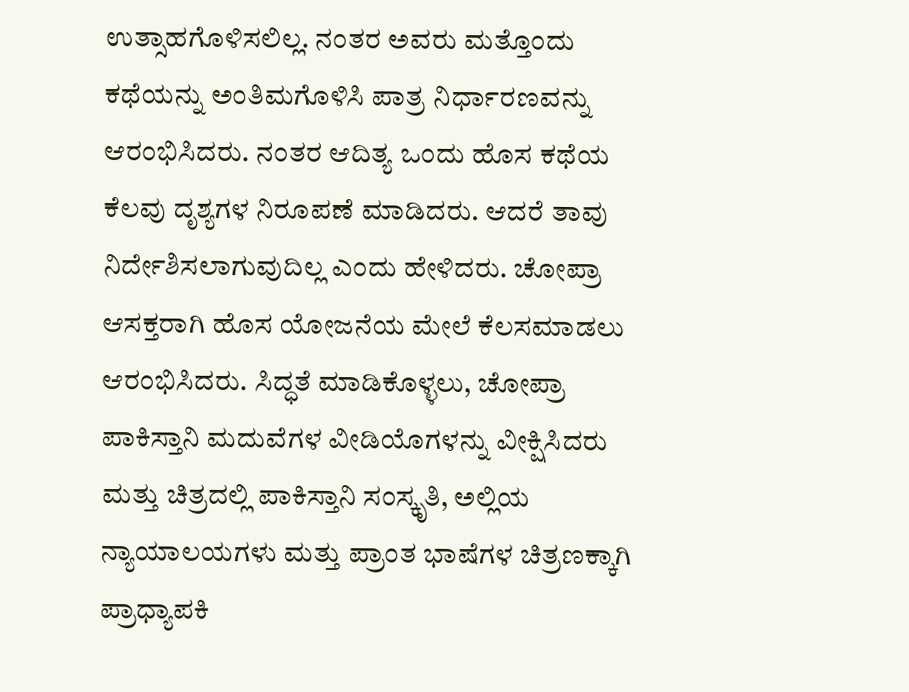ಉತ್ಸಾಹಗೊಳಿಸಲಿಲ್ಲ. ನಂತರ ಅವರು ಮತ್ತೊಂದು ಕಥೆಯನ್ನು ಅಂತಿಮಗೊಳಿಸಿ ಪಾತ್ರ ನಿರ್ಧಾರಣವನ್ನು ಆರಂಭಿಸಿದರು. ನಂತರ ಆದಿತ್ಯ ಒಂದು ಹೊಸ ಕಥೆಯ ಕೆಲವು ದೃಶ್ಯಗಳ ನಿರೂಪಣೆ ಮಾಡಿದರು. ಆದರೆ ತಾವು ನಿರ್ದೇಶಿಸಲಾಗುವುದಿಲ್ಲ ಎಂದು ಹೇಳಿದರು. ಚೋಪ್ರಾ ಆಸಕ್ತರಾಗಿ ಹೊಸ ಯೋಜನೆಯ ಮೇಲೆ ಕೆಲಸಮಾಡಲು ಆರಂಭಿಸಿದರು. ಸಿದ್ಧತೆ ಮಾಡಿಕೊಳ್ಳಲು, ಚೋಪ್ರಾ ಪಾಕಿಸ್ತಾನಿ ಮದುವೆಗಳ ವೀಡಿಯೊಗಳನ್ನು ವೀಕ್ಷಿಸಿದರು ಮತ್ತು ಚಿತ್ರದಲ್ಲಿ ಪಾಕಿಸ್ತಾನಿ ಸಂಸ್ಕೃತಿ, ಅಲ್ಲಿಯ ನ್ಯಾಯಾಲಯಗಳು ಮತ್ತು ಪ್ರಾಂತ ಭಾಷೆಗಳ ಚಿತ್ರಣಕ್ಕಾಗಿ ಪ್ರಾಧ್ಯಾಪಕಿ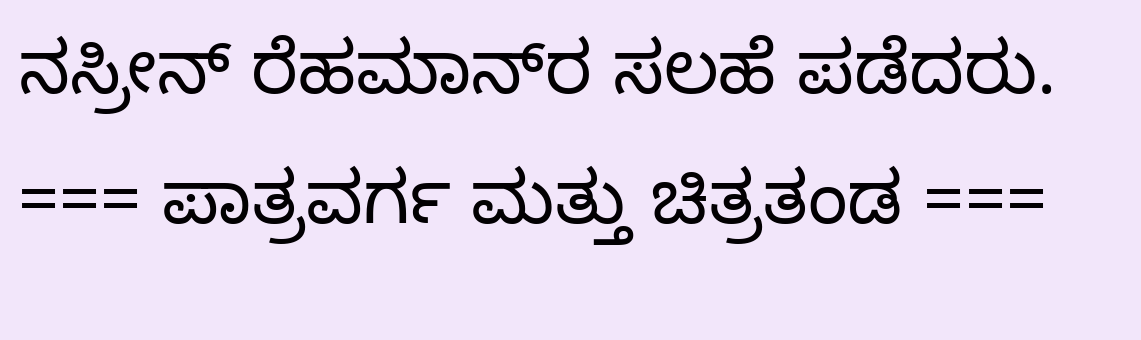ನಸ್ರೀನ್ ರೆಹಮಾನ್‍ರ ಸಲಹೆ ಪಡೆದರು. === ಪಾತ್ರವರ್ಗ ಮತ್ತು ಚಿತ್ರತಂಡ ===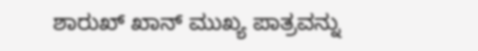ಶಾರುಖ್ ಖಾನ್ ಮುಖ್ಯ ಪಾತ್ರವನ್ನು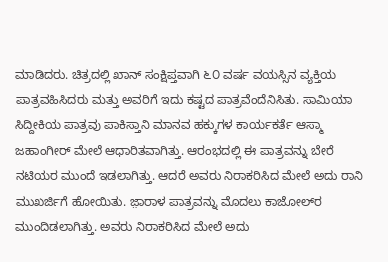ಮಾಡಿದರು. ಚಿತ್ರದಲ್ಲಿ ಖಾನ್ ಸಂಕ್ಷಿಪ್ತವಾಗಿ ೬೦ ವರ್ಷ ವಯಸ್ಸಿನ ವ್ಯಕ್ತಿಯ ಪಾತ್ರವಹಿಸಿದರು ಮತ್ತು ಅವರಿಗೆ ಇದು ಕಷ್ಟದ ಪಾತ್ರವೆಂದೆನಿಸಿತು. ಸಾಮಿಯಾ ಸಿದ್ದೀಕಿಯ ಪಾತ್ರವು ಪಾಕಿಸ್ತಾನಿ ಮಾನವ ಹಕ್ಕುಗಳ ಕಾರ್ಯಕರ್ತೆ ಆಸ್ಮಾ ಜಹಾಂಗೀರ್ ಮೇಲೆ ಆಧಾರಿತವಾಗಿತ್ತು. ಆರಂಭದಲ್ಲಿ ಈ ಪಾತ್ರವನ್ನು ಬೇರೆ ನಟಿಯರ ಮುಂದೆ ಇಡಲಾಗಿತ್ತು. ಆದರೆ ಅವರು ನಿರಾಕರಿಸಿದ ಮೇಲೆ ಅದು ರಾನಿ ಮುಖರ್ಜಿಗೆ ಹೋಯಿತು. ಜ಼ಾರಾಳ ಪಾತ್ರವನ್ನು ಮೊದಲು ಕಾಜೋಲ್‍ರ ಮುಂದಿಡಲಾಗಿತ್ತು. ಅವರು ನಿರಾಕರಿಸಿದ ಮೇಲೆ ಅದು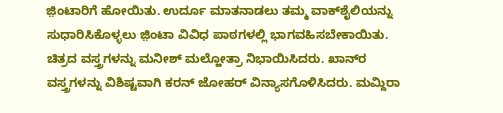ಜ಼ಿಂಟಾರಿಗೆ ಹೋಯಿತು. ಉರ್ದೂ ಮಾತನಾಡಲು ತಮ್ಮ ವಾಕ್‍ಶೈಲಿಯನ್ನು ಸುಧಾರಿಸಿಕೊಳ್ಳಲು ಜ಼ಿಂಟಾ ವಿವಿಧ ಪಾಠಗಳಲ್ಲಿ ಭಾಗವಹಿಸಬೇಕಾಯಿತು. ಚಿತ್ರದ ವಸ್ತ್ರಗಳನ್ನು ಮನೀಶ್ ಮಲ್ಹೋತ್ರಾ ನಿಭಾಯಿಸಿದರು. ಖಾನ್‍ರ ವಸ್ತ್ರಗಳನ್ನು ವಿಶಿಷ್ಟವಾಗಿ ಕರನ್ ಜೋಹರ್ ವಿನ್ಯಾಸಗೊಳಿಸಿದರು. ಮಮ್ದಿರಾ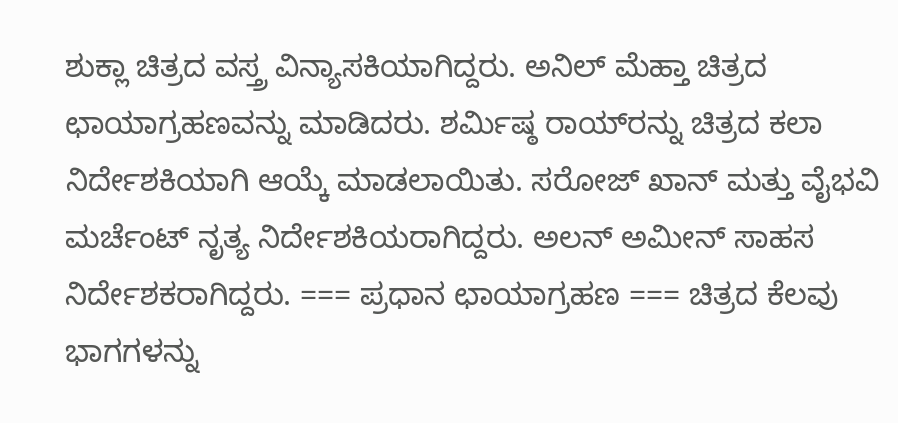ಶುಕ್ಲಾ ಚಿತ್ರದ ವಸ್ತ್ರ ವಿನ್ಯಾಸಕಿಯಾಗಿದ್ದರು. ಅನಿಲ್ ಮೆಹ್ತಾ ಚಿತ್ರದ ಛಾಯಾಗ್ರಹಣವನ್ನು ಮಾಡಿದರು. ಶರ್ಮಿಷ್ಠ ರಾಯ್‍ರನ್ನು ಚಿತ್ರದ ಕಲಾ ನಿರ್ದೇಶಕಿಯಾಗಿ ಆಯ್ಕೆ ಮಾಡಲಾಯಿತು. ಸರೋಜ್ ಖಾನ್ ಮತ್ತು ವೈಭವಿ ಮರ್ಚೆಂಟ್ ನೃತ್ಯ ನಿರ್ದೇಶಕಿಯರಾಗಿದ್ದರು. ಅಲನ್ ಅಮೀನ್ ಸಾಹಸ ನಿರ್ದೇಶಕರಾಗಿದ್ದರು. === ಪ್ರಧಾನ ಛಾಯಾಗ್ರಹಣ === ಚಿತ್ರದ ಕೆಲವು ಭಾಗಗಳನ್ನು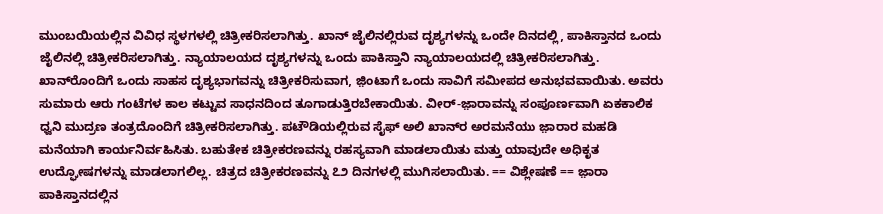ಮುಂಬಯಿಯಲ್ಲಿನ ವಿವಿಧ ಸ್ಥಳಗಳಲ್ಲಿ ಚಿತ್ರೀಕರಿಸಲಾಗಿತ್ತು. ಖಾನ್ ಜೈಲಿನಲ್ಲಿರುವ ದೃಶ್ಯಗಳನ್ನು ಒಂದೇ ದಿನದಲ್ಲಿ, ಪಾಕಿಸ್ತಾನದ ಒಂದು ಜೈಲಿನಲ್ಲಿ ಚಿತ್ರೀಕರಿಸಲಾಗಿತ್ತು. ನ್ಯಾಯಾಲಯದ ದೃಶ್ಯಗಳನ್ನು ಒಂದು ಪಾಕಿಸ್ತಾನಿ ನ್ಯಾಯಾಲಯದಲ್ಲಿ ಚಿತ್ರೀಕರಿಸಲಾಗಿತ್ತು. ಖಾನ್‍ರೊಂದಿಗೆ ಒಂದು ಸಾಹಸ ದೃಶ್ಯಭಾಗವನ್ನು ಚಿತ್ರೀಕರಿಸುವಾಗ, ಜ಼ಿಂಟಾಗೆ ಒಂದು ಸಾವಿಗೆ ಸಮೀಪದ ಅನುಭವವಾಯಿತು. ಅವರು ಸುಮಾರು ಆರು ಗಂಟೆಗಳ ಕಾಲ ಕಟ್ಟುವ ಸಾಧನದಿಂದ ತೂಗಾಡುತ್ತಿರಬೇಕಾಯಿತು. ವೀರ್-ಜ಼ಾರಾವನ್ನು ಸಂಪೂರ್ಣವಾಗಿ ಏಕಕಾಲಿಕ ಧ್ವನಿ ಮುದ್ರಣ ತಂತ್ರದೊಂದಿಗೆ ಚಿತ್ರೀಕರಿಸಲಾಗಿತ್ತು. ಪಟೌಡಿಯಲ್ಲಿರುವ ಸೈಫ್ ಅಲಿ ಖಾನ್‍ರ ಅರಮನೆಯು ಜ಼ಾರಾರ ಮಹಡಿ ಮನೆಯಾಗಿ ಕಾರ್ಯನಿರ್ವಹಿಸಿತು. ಬಹುತೇಕ ಚಿತ್ರೀಕರಣವನ್ನು ರಹಸ್ಯವಾಗಿ ಮಾಡಲಾಯಿತು ಮತ್ತು ಯಾವುದೇ ಅಧಿಕೃತ ಉದ್ಘೋಷಗಳನ್ನು ಮಾಡಲಾಗಲಿಲ್ಲ. ಚಿತ್ರದ ಚಿತ್ರೀಕರಣವನ್ನು ೭೨ ದಿನಗಳಲ್ಲಿ ಮುಗಿಸಲಾಯಿತು. == ವಿಶ್ಲೇಷಣೆ == ಜ಼ಾರಾ ಪಾಕಿಸ್ತಾನದಲ್ಲಿನ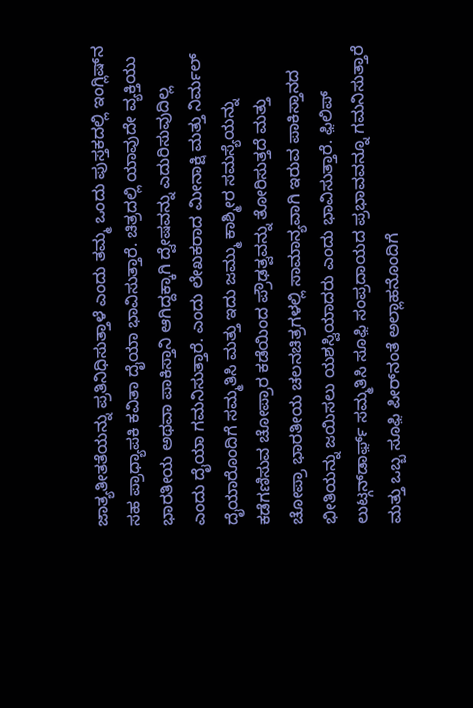ಜಾತ್ಯತೀತತೆಯನ್ನು ಪ್ರತಿನಿಧಿಸುತ್ತಾಳೆ ಎಂದು ತಮ್ಮ ಒಂದು ಪುಸ್ತಕದಲ್ಲಿ ಇಂಗ್ಲಿಷ್‍ನ ಸಹ ಪ್ರಾಧ್ಯಾಪಕಿ ಕವಿತಾ ದೈಯಾ ಭಾವಿಸುತ್ತಾರೆ. ಚಿತ್ರದಲ್ಲಿ ಯಾವುದೇ ವ್ಯಕ್ತಿಯು ಭಾರತೀಯ ಅಥವಾ ಪಾಕಿಸ್ತಾನಿ ಆಗಿದ್ದಕ್ಕಾಗಿ ದ್ವೇಷವನ್ನು ಎದುರಿಸುವುದಿಲ್ಲ ಎಂದು ದೈಯಾ ಗಮನಿಸುತ್ತಾರೆ. ಎಂದು ಲೇಖಕರಾದ ಮೀನಾಕ್ಷಿ ಮತ್ತು ನಿರ್ಮಲ್ ದೈಯಾರೊಂದಿಗೆ ಸಮ್ಮತಿಸಿ ಮತ್ತು ಇದು ಜಮ್ಮು ಕಾಶ್ಮೀರ ಸಮಸ್ಯೆಯನ್ನು ಕಡೆಗಣಿಸುವ ಚೋಪ್ರಾರ ಕಡೆಯಿಂದ ಪ್ರೌಢತ್ವವನ್ನು ತೋರಿಸುತ್ತದೆ ಮತ್ತು ಚೋಪ್ರಾ ಭಾರತೀಯ ಚಲನಚಿತ್ರಗಳಲ್ಲಿ ಸಾಮಾನ್ಯವಾಗಿ ಇರುವ ಪಾಕಿಸ್ತಾನದ ಭೀತಿಯನ್ನು ಜಯಿಸಲು ಯಶಸ್ವಿಯಾದರು ಎಂದು ಭಾವಿಸುತ್ತಾರೆ. ಫ಼ಿಲಿಪ್ ಲುಟ್ಗನ್‍ಡಾರ್ಫ಼್ ಸಮ್ಮತಿಸಿ ಸೂಫ಼ಿ ಸಂಪ್ರದಾಯದ ಪ್ರಭಾವವನ್ನೂ ಗಮನಿಸುತ್ತಾರೆ ಮತ್ತು ಒಬ್ಬ ಸೂಫ಼ಿ ಪೀರ್‌ನಂತೆ ಅಲ್ಲಾಹನೊಂದಿಗೆ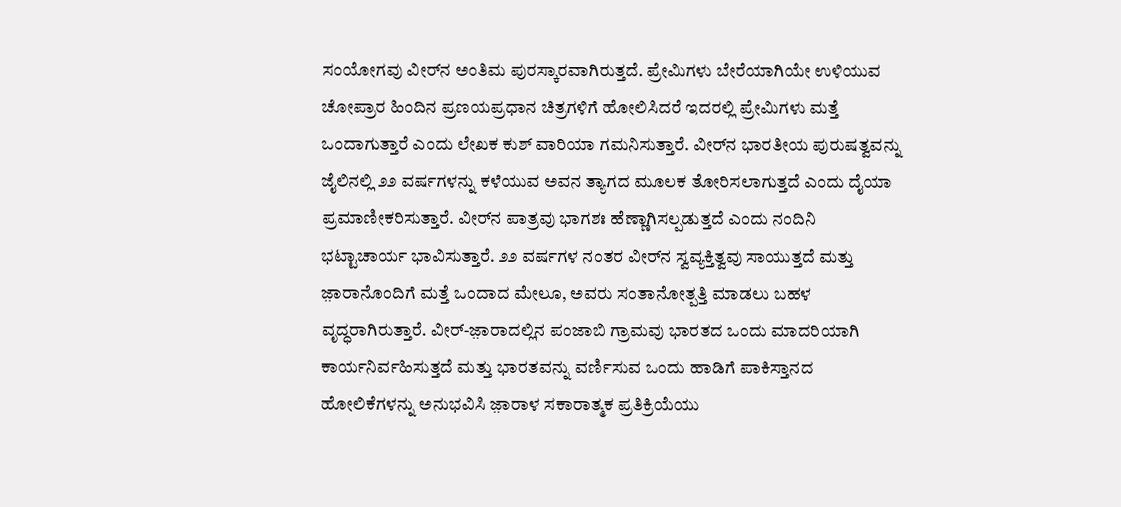ಸಂಯೋಗವು ವೀರ್‌ನ ಅಂತಿಮ ಪುರಸ್ಕಾರವಾಗಿರುತ್ತದೆ. ಪ್ರೇಮಿಗಳು ಬೇರೆಯಾಗಿಯೇ ಉಳಿಯುವ ಚೋಪ್ರಾರ ಹಿಂದಿನ ಪ್ರಣಯಪ್ರಧಾನ ಚಿತ್ರಗಳಿಗೆ ಹೋಲಿಸಿದರೆ ಇದರಲ್ಲಿ ಪ್ರೇಮಿಗಳು ಮತ್ತೆ ಒಂದಾಗುತ್ತಾರೆ ಎಂದು ಲೇಖಕ ಕುಶ್ ವಾರಿಯಾ ಗಮನಿಸುತ್ತಾರೆ. ವೀರ್‌ನ ಭಾರತೀಯ ಪುರುಷತ್ವವನ್ನು ಜೈಲಿನಲ್ಲಿ ೨೨ ವರ್ಷಗಳನ್ನು ಕಳೆಯುವ ಅವನ ತ್ಯಾಗದ ಮೂಲಕ ತೋರಿಸಲಾಗುತ್ತದೆ ಎಂದು ದೈಯಾ ಪ್ರಮಾಣೀಕರಿಸುತ್ತಾರೆ. ವೀರ್‌ನ ಪಾತ್ರವು ಭಾಗಶಃ ಹೆಣ್ಣಾಗಿಸಲ್ಪಡುತ್ತದೆ ಎಂದು ನಂದಿನಿ ಭಟ್ಟಾಚಾರ್ಯ ಭಾವಿಸುತ್ತಾರೆ. ೨೨ ವರ್ಷಗಳ ನಂತರ ವೀರ್‌ನ ಸ್ವವ್ಯಕ್ತಿತ್ವವು ಸಾಯುತ್ತದೆ ಮತ್ತು ಜ಼ಾರಾನೊಂದಿಗೆ ಮತ್ತೆ ಒಂದಾದ ಮೇಲೂ, ಅವರು ಸಂತಾನೋತ್ಪತ್ತಿ ಮಾಡಲು ಬಹಳ ವೃದ್ಧರಾಗಿರುತ್ತಾರೆ. ವೀರ್-ಜ಼ಾರಾದಲ್ಲಿನ ಪಂಜಾಬಿ ಗ್ರಾಮವು ಭಾರತದ ಒಂದು ಮಾದರಿಯಾಗಿ ಕಾರ್ಯನಿರ್ವಹಿಸುತ್ತದೆ ಮತ್ತು ಭಾರತವನ್ನು ವರ್ಣಿಸುವ ಒಂದು ಹಾಡಿಗೆ ಪಾಕಿಸ್ತಾನದ ಹೋಲಿಕೆಗಳನ್ನು ಅನುಭವಿಸಿ ಜ಼ಾರಾಳ ಸಕಾರಾತ್ಮಕ ಪ್ರತಿಕ್ರಿಯೆಯು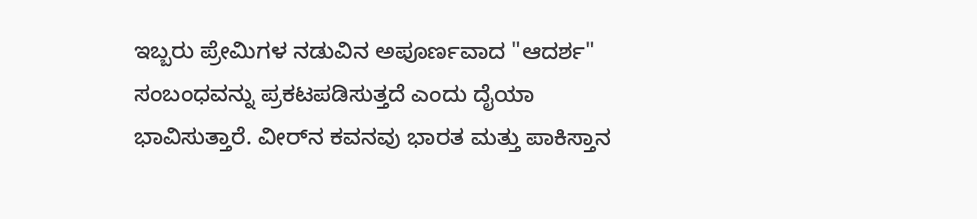ಇಬ್ಬರು ಪ್ರೇಮಿಗಳ ನಡುವಿನ ಅಪೂರ್ಣವಾದ "ಆದರ್ಶ" ಸಂಬಂಧವನ್ನು ಪ್ರಕಟಪಡಿಸುತ್ತದೆ ಎಂದು ದೈಯಾ ಭಾವಿಸುತ್ತಾರೆ. ವೀರ್‌ನ ಕವನವು ಭಾರತ ಮತ್ತು ಪಾಕಿಸ್ತಾನ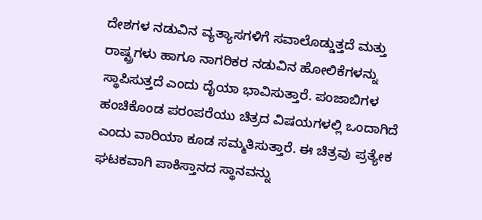ದೇಶಗಳ ನಡುವಿನ ವ್ಯತ್ಯಾಸಗಳಿಗೆ ಸವಾಲೊಡ್ಡುತ್ತದೆ ಮತ್ತು ರಾಷ್ಟ್ರಗಳು ಹಾಗೂ ನಾಗರಿಕರ ನಡುವಿನ ಹೋಲಿಕೆಗಳನ್ನು ಸ್ಥಾಪಿಸುತ್ತದೆ ಎಂದು ದೈಯಾ ಭಾವಿಸುತ್ತಾರೆ. ಪಂಜಾಬಿಗಳ ಹಂಚಿಕೊಂಡ ಪರಂಪರೆಯು ಚಿತ್ರದ ವಿಷಯಗಳಲ್ಲಿ ಒಂದಾಗಿದೆ ಎಂದು ವಾರಿಯಾ ಕೂಡ ಸಮ್ಮತಿಸುತ್ತಾರೆ. ಈ ಚಿತ್ರವು ಪ್ರತ್ಯೇಕ ಘಟಕವಾಗಿ ಪಾಕಿಸ್ತಾನದ ಸ್ಥಾನವನ್ನು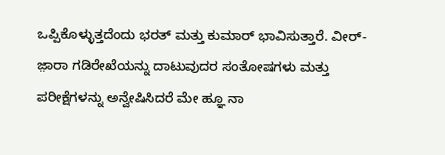ಒಪ್ಪಿಕೊಳ್ಳುತ್ತದೆಂದು ಭರತ್ ಮತ್ತು ಕುಮಾರ್ ಭಾವಿಸುತ್ತಾರೆ. ವೀರ್-ಜ಼ಾರಾ ಗಡಿರೇಖೆಯನ್ನು ದಾಟುವುದರ ಸಂತೋಷಗಳು ಮತ್ತು ಪರೀಕ್ಷೆಗಳನ್ನು ಅನ್ವೇಷಿಸಿದರೆ ಮೇ ಹ್ಞೂ ನಾ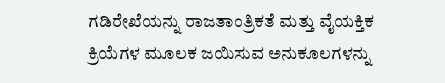ಗಡಿರೇಖೆಯನ್ನು ರಾಜತಾಂತ್ರಿಕತೆ ಮತ್ತು ವೈಯಕ್ತಿಕ ಕ್ರಿಯೆಗಳ ಮೂಲಕ ಜಯಿಸುವ ಅನುಕೂಲಗಳನ್ನು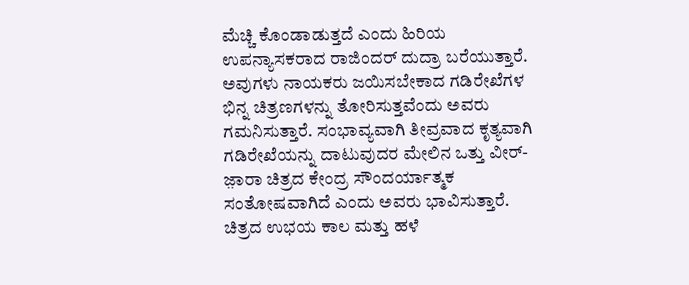ಮೆಚ್ಚಿ ಕೊಂಡಾಡುತ್ತದೆ ಎಂದು ಹಿರಿಯ ಉಪನ್ಯಾಸಕರಾದ ರಾಜಿಂದರ್ ದುದ್ರಾ ಬರೆಯುತ್ತಾರೆ. ಅವುಗಳು ನಾಯಕರು ಜಯಿಸಬೇಕಾದ ಗಡಿರೇಖೆಗಳ ಭಿನ್ನ ಚಿತ್ರಣಗಳನ್ನು ತೋರಿಸುತ್ತವೆಂದು ಅವರು ಗಮನಿಸುತ್ತಾರೆ. ಸಂಭಾವ್ಯವಾಗಿ ತೀವ್ರವಾದ ಕೃತ್ಯವಾಗಿ ಗಡಿರೇಖೆಯನ್ನು ದಾಟುವುದರ ಮೇಲಿನ ಒತ್ತು ವೀರ್-ಜ಼ಾರಾ ಚಿತ್ರದ ಕೇಂದ್ರ ಸೌಂದರ್ಯಾತ್ಮಕ ಸಂತೋಷವಾಗಿದೆ ಎಂದು ಅವರು ಭಾವಿಸುತ್ತಾರೆ. ಚಿತ್ರದ ಉಭಯ ಕಾಲ ಮತ್ತು ಹಳೆ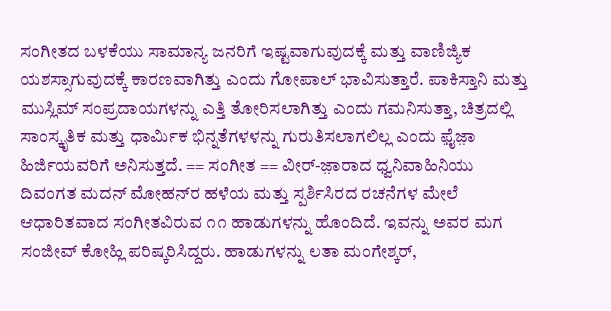ಸಂಗೀತದ ಬಳಕೆಯು ಸಾಮಾನ್ಯ ಜನರಿಗೆ ಇಷ್ಟವಾಗುವುದಕ್ಕೆ ಮತ್ತು ವಾಣಿಜ್ಯಿಕ ಯಶಸ್ಸಾಗುವುದಕ್ಕೆ ಕಾರಣವಾಗಿತ್ತು ಎಂದು ಗೋಪಾಲ್ ಭಾವಿಸುತ್ತಾರೆ. ಪಾಕಿಸ್ತಾನಿ ಮತ್ತು ಮುಸ್ಲಿಮ್ ಸಂಪ್ರದಾಯಗಳನ್ನು ಎತ್ತಿ ತೋರಿಸಲಾಗಿತ್ತು ಎಂದು ಗಮನಿಸುತ್ತಾ, ಚಿತ್ರದಲ್ಲಿ ಸಾಂಸ್ಕೃತಿಕ ಮತ್ತು ಧಾರ್ಮಿಕ ಭಿನ್ನತೆಗಳಳನ್ನು ಗುರುತಿಸಲಾಗಲಿಲ್ಲ ಎಂದು ಫ಼ೈಜ಼ಾ ಹಿರ್ಜಿಯವರಿಗೆ ಅನಿಸುತ್ತದೆ. == ಸಂಗೀತ == ವೀರ್-ಜ಼ಾರಾದ ಧ್ವನಿವಾಹಿನಿಯು ದಿವಂಗತ ಮದನ್ ಮೋಹನ್‍ರ ಹಳೆಯ ಮತ್ತು ಸ್ಪರ್ಶಿಸಿರದ ರಚನೆಗಳ ಮೇಲೆ ಆಧಾರಿತವಾದ ಸಂಗೀತವಿರುವ ೧೧ ಹಾಡುಗಳನ್ನು ಹೊಂದಿದೆ. ಇವನ್ನು ಅವರ ಮಗ ಸಂಜೀವ್ ಕೋಹ್ಲಿ ಪರಿಷ್ಕರಿಸಿದ್ದರು. ಹಾಡುಗಳನ್ನು ಲತಾ ಮಂಗೇಶ್ಕರ್,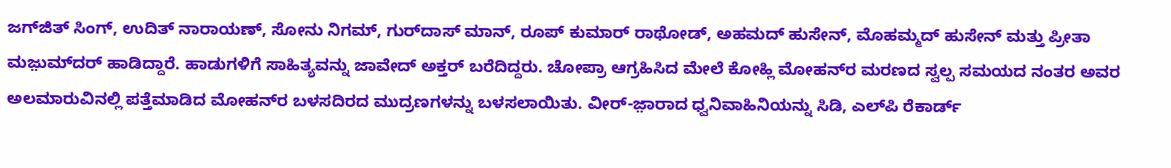ಜಗ್‍ಜಿತ್ ಸಿಂಗ್‌, ಉದಿತ್ ನಾರಾಯಣ್, ಸೋನು ನಿಗಮ್, ಗುರ್‌ದಾಸ್ ಮಾನ್, ರೂಪ್ ಕುಮಾರ್ ರಾಥೋಡ್, ಅಹಮದ್ ಹುಸೇನ್, ಮೊಹಮ್ಮದ್ ಹುಸೇನ್ ಮತ್ತು ಪ್ರೀತಾ ಮಜ಼ುಮ್‍ದರ್ ಹಾಡಿದ್ದಾರೆ. ಹಾಡುಗಳಿಗೆ ಸಾಹಿತ್ಯವನ್ನು ಜಾವೇದ್ ಅಕ್ತರ್ ಬರೆದಿದ್ದರು. ಚೋಪ್ರಾ ಆಗ್ರಹಿಸಿದ ಮೇಲೆ ಕೋಹ್ಲಿ ಮೋಹನ್‍ರ ಮರಣದ ಸ್ವಲ್ಪ ಸಮಯದ ನಂತರ ಅವರ ಅಲಮಾರುವಿನಲ್ಲಿ ಪತ್ತೆಮಾಡಿದ ಮೋಹನ್‍ರ ಬಳಸದಿರದ ಮುದ್ರಣಗಳನ್ನು ಬಳಸಲಾಯಿತು. ವೀರ್-ಜ಼ಾರಾದ ಧ್ವನಿವಾಹಿನಿಯನ್ನು ಸಿಡಿ, ಎಲ್‍ಪಿ ರೆಕಾರ್ಡ್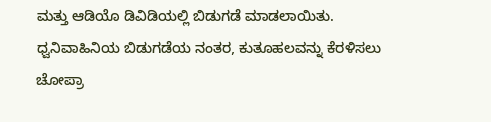ಮತ್ತು ಆಡಿಯೊ ಡಿವಿಡಿಯಲ್ಲಿ ಬಿಡುಗಡೆ ಮಾಡಲಾಯಿತು. ಧ್ವನಿವಾಹಿನಿಯ ಬಿಡುಗಡೆಯ ನಂತರ, ಕುತೂಹಲವನ್ನು ಕೆರಳಿಸಲು ಚೋಪ್ರಾ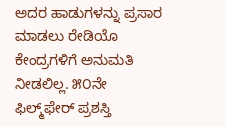ಅದರ ಹಾಡುಗಳನ್ನು ಪ್ರಸಾರ ಮಾಡಲು ರೇಡಿಯೊ ಕೇಂದ್ರಗಳಿಗೆ ಅನುಮತಿ ನೀಡಲಿಲ್ಲ. ೫೦ನೇ ಫಿಲ್ಮ್‌ಫೇರ್ ಪ್ರಶಸ್ತಿ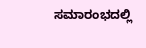ಸಮಾರಂಭದಲ್ಲಿ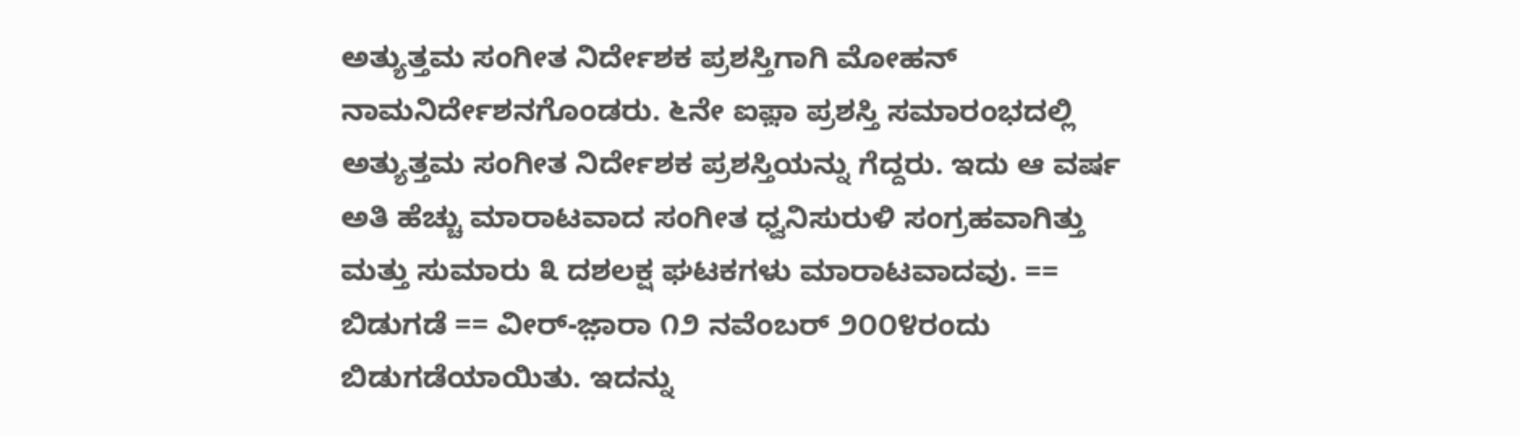ಅತ್ಯುತ್ತಮ ಸಂಗೀತ ನಿರ್ದೇಶಕ ಪ್ರಶಸ್ತಿಗಾಗಿ ಮೋಹನ್ ನಾಮನಿರ್ದೇಶನಗೊಂಡರು. ೬ನೇ ಐಫ಼ಾ ಪ್ರಶಸ್ತಿ ಸಮಾರಂಭದಲ್ಲಿ ಅತ್ಯುತ್ತಮ ಸಂಗೀತ ನಿರ್ದೇಶಕ ಪ್ರಶಸ್ತಿಯನ್ನು ಗೆದ್ದರು. ಇದು ಆ ವರ್ಷ ಅತಿ ಹೆಚ್ಚು ಮಾರಾಟವಾದ ಸಂಗೀತ ಧ್ವನಿಸುರುಳಿ ಸಂಗ್ರಹವಾಗಿತ್ತು ಮತ್ತು ಸುಮಾರು ೩ ದಶಲಕ್ಷ ಘಟಕಗಳು ಮಾರಾಟವಾದವು. == ಬಿಡುಗಡೆ == ವೀರ್-ಜ಼ಾರಾ ೧೨ ನವೆಂಬರ್ ೨೦೦೪ರಂದು ಬಿಡುಗಡೆಯಾಯಿತು. ಇದನ್ನು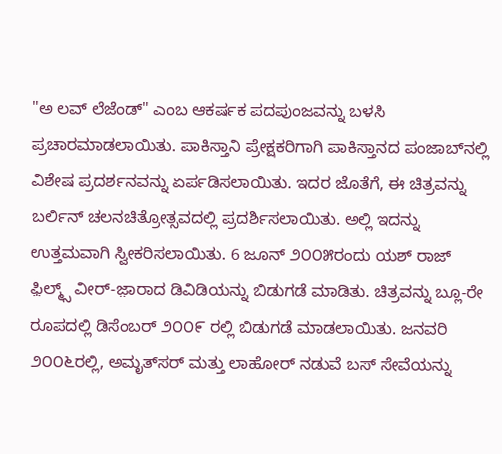"ಅ ಲವ್ ಲೆಜೆಂಡ್" ಎಂಬ ಆಕರ್ಷಕ ಪದಪುಂಜವನ್ನು ಬಳಸಿ ಪ್ರಚಾರಮಾಡಲಾಯಿತು. ಪಾಕಿಸ್ತಾನಿ ಪ್ರೇಕ್ಷಕರಿಗಾಗಿ ಪಾಕಿಸ್ತಾನದ ಪಂಜಾಬ್‍ನಲ್ಲಿ ವಿಶೇಷ ಪ್ರದರ್ಶನವನ್ನು ಏರ್ಪಡಿಸಲಾಯಿತು. ಇದರ ಜೊತೆಗೆ, ಈ ಚಿತ್ರವನ್ನು ಬರ್ಲಿನ್ ಚಲನಚಿತ್ರೋತ್ಸವದಲ್ಲಿ ಪ್ರದರ್ಶಿಸಲಾಯಿತು. ಅಲ್ಲಿ ಇದನ್ನು ಉತ್ತಮವಾಗಿ ಸ್ವೀಕರಿಸಲಾಯಿತು. 6 ಜೂನ್ ೨೦೦೫ರಂದು ಯಶ್ ರಾಜ್ ಫ಼ಿಲ್ಮ್ಸ್ ವೀರ್-ಜ಼ಾರಾದ ಡಿವಿಡಿಯನ್ನು ಬಿಡುಗಡೆ ಮಾಡಿತು. ಚಿತ್ರವನ್ನು ಬ್ಲೂ-ರೇ ರೂಪದಲ್ಲಿ ಡಿಸೆಂಬರ್ ೨೦೦೯ ರಲ್ಲಿ ಬಿಡುಗಡೆ ಮಾಡಲಾಯಿತು. ಜನವರಿ ೨೦೦೬ರಲ್ಲಿ, ಅಮೃತ್‍ಸರ್ ಮತ್ತು ಲಾಹೋರ್ ನಡುವೆ ಬಸ್ ಸೇವೆಯನ್ನು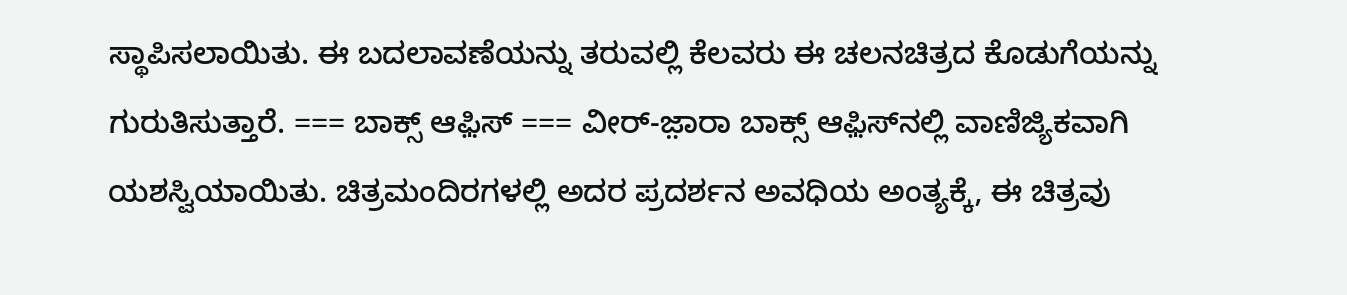ಸ್ಥಾಪಿಸಲಾಯಿತು. ಈ ಬದಲಾವಣೆಯನ್ನು ತರುವಲ್ಲಿ ಕೆಲವರು ಈ ಚಲನಚಿತ್ರದ ಕೊಡುಗೆಯನ್ನು ಗುರುತಿಸುತ್ತಾರೆ. === ಬಾಕ್ಸ್ ಆಫ಼ಿಸ್ === ವೀರ್-ಜ಼ಾರಾ ಬಾಕ್ಸ್ ಆಫ಼ಿಸ್‍ನಲ್ಲಿ ವಾಣಿಜ್ಯಿಕವಾಗಿ ಯಶಸ್ವಿಯಾಯಿತು. ಚಿತ್ರಮಂದಿರಗಳಲ್ಲಿ ಅದರ ಪ್ರದರ್ಶನ ಅವಧಿಯ ಅಂತ್ಯಕ್ಕೆ, ಈ ಚಿತ್ರವು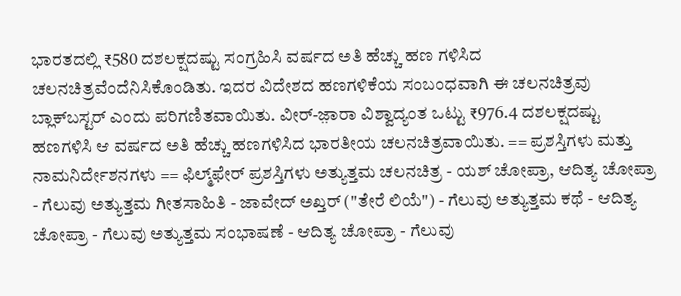ಭಾರತದಲ್ಲಿ ₹580 ದಶಲಕ್ಷದಷ್ಟು ಸಂಗ್ರಹಿಸಿ ವರ್ಷದ ಅತಿ ಹೆಚ್ಚು ಹಣ ಗಳಿಸಿದ ಚಲನಚಿತ್ರವೆಂದೆನಿಸಿಕೊಂಡಿತು. ಇದರ ವಿದೇಶದ ಹಣಗಳಿಕೆಯ ಸಂಬಂಧವಾಗಿ ಈ ಚಲನಚಿತ್ರವು ಬ್ಲಾಕ್‍ಬಸ್ಟರ್ ಎಂದು ಪರಿಗಣಿತವಾಯಿತು. ವೀರ್-ಜ಼ಾರಾ ವಿಶ್ವಾದ್ಯಂತ ಒಟ್ಟು ₹976.4 ದಶಲಕ್ಷದಷ್ಟು ಹಣಗಳಿಸಿ ಆ ವರ್ಷದ ಅತಿ ಹೆಚ್ಚು ಹಣಗಳಿಸಿದ ಭಾರತೀಯ ಚಲನಚಿತ್ರವಾಯಿತು. == ಪ್ರಶಸ್ತಿಗಳು ಮತ್ತು ನಾಮನಿರ್ದೇಶನಗಳು == ಫಿಲ್ಮ್‌ಫೇರ್ ಪ್ರಶಸ್ತಿಗಳು ಅತ್ಯುತ್ತಮ ಚಲನಚಿತ್ರ - ಯಶ್ ಚೋಪ್ರಾ, ಆದಿತ್ಯ ಚೋಪ್ರಾ - ಗೆಲುವು ಅತ್ಯುತ್ತಮ ಗೀತಸಾಹಿತಿ - ಜಾವೇದ್ ಅಖ್ತರ್ ("ತೇರೆ ಲಿಯೆ") - ಗೆಲುವು ಅತ್ಯುತ್ತಮ ಕಥೆ - ಆದಿತ್ಯ ಚೋಪ್ರಾ - ಗೆಲುವು ಅತ್ಯುತ್ತಮ ಸಂಭಾಷಣೆ - ಆದಿತ್ಯ ಚೋಪ್ರಾ - ಗೆಲುವು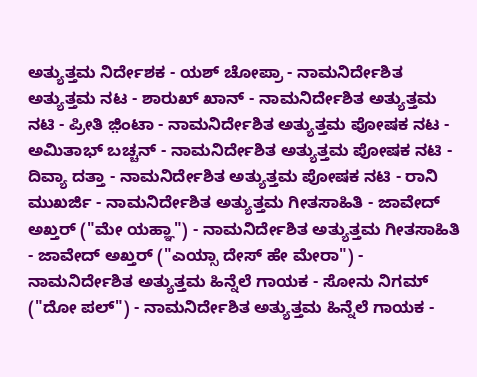ಅತ್ಯುತ್ತಮ ನಿರ್ದೇಶಕ - ಯಶ್ ಚೋಪ್ರಾ - ನಾಮನಿರ್ದೇಶಿತ ಅತ್ಯುತ್ತಮ ನಟ - ಶಾರುಖ್ ಖಾನ್ - ನಾಮನಿರ್ದೇಶಿತ ಅತ್ಯುತ್ತಮ ನಟಿ - ಪ್ರೀತಿ ಜ಼ಿಂಟಾ - ನಾಮನಿರ್ದೇಶಿತ ಅತ್ಯುತ್ತಮ ಪೋಷಕ ನಟ - ಅಮಿತಾಭ್ ಬಚ್ಚನ್ - ನಾಮನಿರ್ದೇಶಿತ ಅತ್ಯುತ್ತಮ ಪೋಷಕ ನಟಿ - ದಿವ್ಯಾ ದತ್ತಾ - ನಾಮನಿರ್ದೇಶಿತ ಅತ್ಯುತ್ತಮ ಪೋಷಕ ನಟಿ - ರಾನಿ ಮುಖರ್ಜಿ - ನಾಮನಿರ್ದೇಶಿತ ಅತ್ಯುತ್ತಮ ಗೀತಸಾಹಿತಿ - ಜಾವೇದ್ ಅಖ್ತರ್ ("ಮೇ ಯಹ್ಞಾ") - ನಾಮನಿರ್ದೇಶಿತ ಅತ್ಯುತ್ತಮ ಗೀತಸಾಹಿತಿ - ಜಾವೇದ್ ಅಖ್ತರ್ ("ಎಯ್ಸಾ ದೇಸ್ ಹೇ ಮೇರಾ") - ನಾಮನಿರ್ದೇಶಿತ ಅತ್ಯುತ್ತಮ ಹಿನ್ನೆಲೆ ಗಾಯಕ - ಸೋನು ನಿಗಮ್ ("ದೋ ಪಲ್") - ನಾಮನಿರ್ದೇಶಿತ ಅತ್ಯುತ್ತಮ ಹಿನ್ನೆಲೆ ಗಾಯಕ -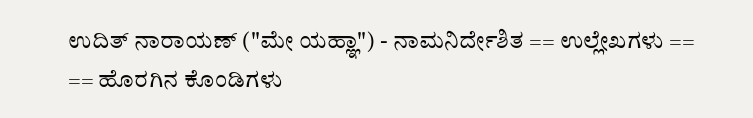ಉದಿತ್ ನಾರಾಯಣ್ ("ಮೇ ಯಹ್ಞಾ") - ನಾಮನಿರ್ದೇಶಿತ == ಉಲ್ಲೇಖಗಳು == == ಹೊರಗಿನ ಕೊಂಡಿಗಳು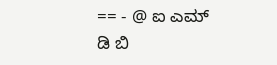== - @ ಐ ಎಮ್ ಡಿ ಬಿ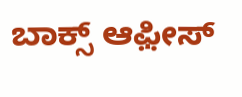ಬಾಕ್ಸ್ ಆಫ಼ೀಸ್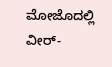ಮೋಜೊದಲ್ಲಿ ವೀರ್-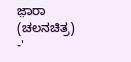ಜ಼ಾರಾ (ಚಲನಚಿತ್ರ) -'